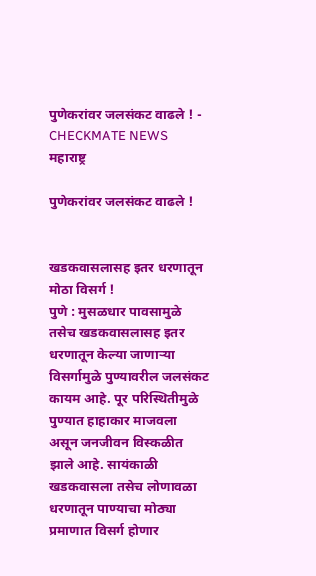पुणेकरांवर जलसंकट वाढले ! - CHECKMATE NEWS
महाराष्ट्र

पुणेकरांवर जलसंकट वाढले !


खडकवासलासह इतर धरणातून मोठा विसर्ग !
पुणे : मुसळधार पावसामुळे तसेच खडकवासलासह इतर धरणातून केल्या जाणाऱ्या विसर्गामुळे पुण्यावरील जलसंकट कायम आहे. पूर परिस्थितीमुळे पुण्यात हाहाकार माजवला असून जनजीवन विस्कळीत झाले आहे. सायंकाळी खडकवासला तसेच लोणावळा धरणातून पाण्याचा मोठ्या प्रमाणात विसर्ग होणार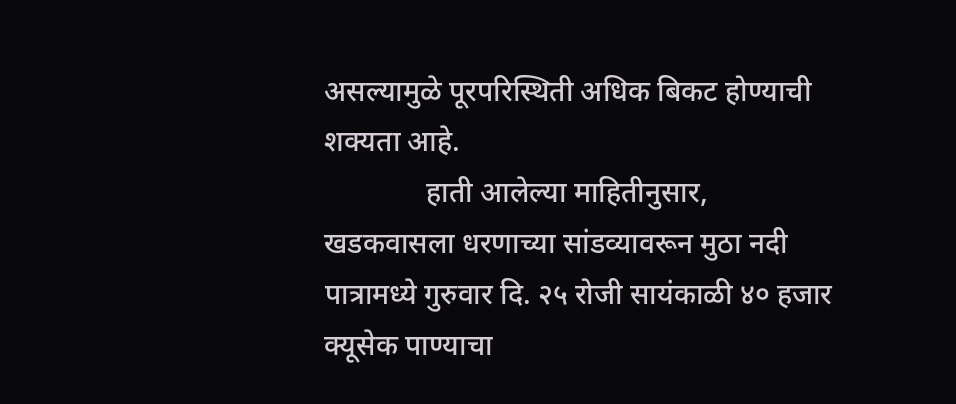असल्यामुळे पूरपरिस्थिती अधिक बिकट होण्याची शक्यता आहे.
              हाती आलेल्या माहितीनुसार, खडकवासला धरणाच्या सांडव्यावरून मुठा नदी पात्रामध्ये गुरुवार दि. २५ रोजी सायंकाळी ४० हजार क्यूसेक पाण्याचा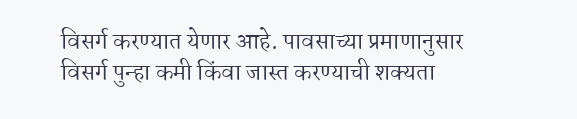विसर्ग करण्यात येणार आहे. पावसाच्या प्रमाणानुसार विसर्ग पुन्हा कमी किंवा जास्त करण्याची शक्यता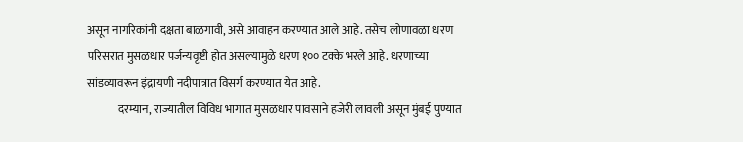असून नागरिकांनी दक्षता बाळगावी, असे आवाहन करण्यात आले आहे. तसेच लोणावळा धरण परिसरात मुसळधार पर्जन्यवृष्टी होत असल्यामुळे धरण १०० टक्के भरले आहे. धरणाच्या सांडव्यावरून इंद्रायणी नदीपात्रात विसर्ग करण्यात येत आहे.
             दरम्यान, राज्यातील विविध भागात मुसळधार पावसाने हजेरी लावली असून मुंबई पुण्यात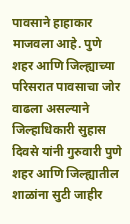पावसाने हाहाकार माजवला आहे. पुणे शहर आणि जिल्ह्याच्या परिसरात पावसाचा जोर वाढला असल्याने जिल्हाधिकारी सुहास दिवसे यांनी गुरुवारी पुणे शहर आणि जिल्ह्यातील शाळांना सुटी जाहीर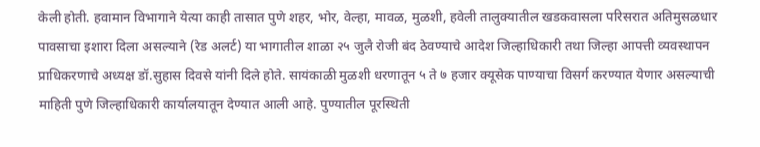केली होती. हवामान विभागाने येत्या काही तासात पुणे शहर, भोर, वेल्हा, मावळ, मुळशी, हवेली तालुक्यातील खडकवासला परिसरात अतिमुसळधार पावसाचा इशारा दिला असल्याने (रेड अलर्ट) या भागातील शाळा २५ जुलै रोजी बंद ठेवण्याचे आदेश जिल्हाधिकारी तथा जिल्हा आपत्ती व्यवस्थापन प्राधिकरणाचे अध्यक्ष डॉ.सुहास दिवसे यांनी दिले होते. सायंकाळी मुळशी धरणातून ५ ते ७ हजार क्यूसेक पाण्याचा विसर्ग करण्यात येणार असल्याची माहिती पुणे जिल्हाधिकारी कार्यालयातून देण्यात आली आहे. पुण्यातील पूरस्थिती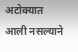अटोक्यात आली नसल्याने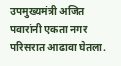उपमुख्यमंत्री अजित पवारांनी एकता नगर परिसरात आढावा घेतला.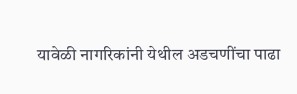यावेळी नागरिकांनी येथील अडचणींचा पाढा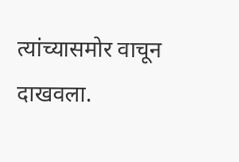त्यांच्यासमोर वाचून दाखवला.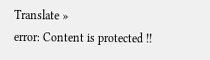Translate »
error: Content is protected !!